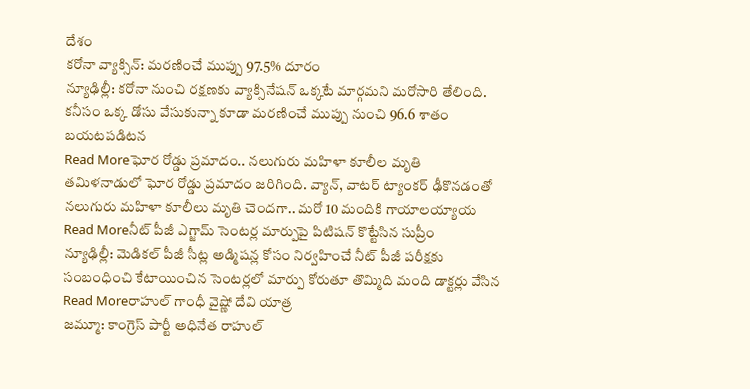దేశం
కరోనా వ్యాక్సిన్: మరణించే ముప్పు 97.5% దూరం
న్యూఢిల్లీ: కరోనా నుంచి రక్షణకు వ్యాక్సినేషన్ ఒక్కటే మార్గమని మరోసారి తేలింది. కనీసం ఒక్క డోసు వేసుకున్నా కూడా మరణించే ముప్పు నుంచి 96.6 శాతం బయటపడిటన
Read Moreఘోర రోడ్డు ప్రమాదం.. నలుగురు మహిళా కూలీల మృతి
తమిళనాడులో ఘోర రోడ్డు ప్రమాదం జరిగింది. వ్యాన్, వాటర్ ట్యాంకర్ ఢీకొనడంతో నలుగురు మహిళా కూలీలు మృతి చెందగా.. మరో 10 మందికి గాయాలయ్యాయ
Read Moreనీట్ పీజీ ఎగ్జామ్ సెంటర్ల మార్పుపై పిటిషన్ కొట్టేసిన సుప్రీం
న్యూఢిల్లీ: మెడికల్ పీజీ సీట్ల అడ్మిషన్ల కోసం నిర్వహించే నీట్ పీజీ పరీక్షకు సంబంధించి కేటాయించిన సెంటర్లలో మార్పు కోరుతూ తొమ్మిది మంది డాక్టర్లు వేసిన
Read Moreరాహుల్ గాంధీ వైష్ణో దేవి యాత్ర
జమ్మూ: కాంగ్రెస్ పార్టీ అధినేత రాహుల్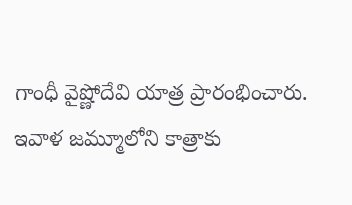గాంధీ వైష్ణోదేవి యాత్ర ప్రారంభించారు. ఇవాళ జమ్మూలోని కాత్రాకు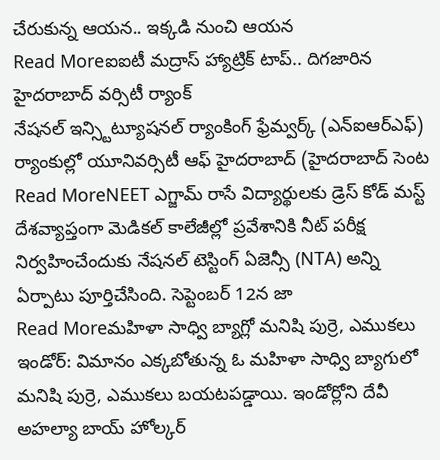చేరుకున్న ఆయన.. ఇక్కడి నుంచి ఆయన
Read Moreఐఐటీ మద్రాస్ హ్యాట్రిక్ టాప్.. దిగజారిన హైదరాబాద్ వర్సిటీ ర్యాంక్
నేషనల్ ఇన్స్టిట్యూషనల్ ర్యాంకింగ్ ఫ్రేమ్వర్క్ (ఎన్ఐఆర్ఎఫ్) ర్యాంకుల్లో యూనివర్సిటీ ఆఫ్ హైదరాబాద్ (హైదరాబాద్ సెంట
Read MoreNEET ఎగ్జామ్ రాసే విద్యార్థులకు డ్రెస్ కోడ్ మస్ట్
దేశవ్యాప్తంగా మెడికల్ కాలేజీల్లో ప్రవేశానికి నీట్ పరీక్ష నిర్వహించేందుకు నేషనల్ టెస్టింగ్ ఏజెన్సీ (NTA) అన్ని ఏర్పాటు పూర్తిచేసింది. సెప్టెంబర్ 12న జా
Read Moreమహిళా సాధ్వి బ్యాగ్లో మనిషి పుర్రె, ఎముకలు
ఇండోర్: విమానం ఎక్కబోతున్న ఓ మహిళా సాధ్వి బ్యాగులో మనిషి పుర్రె, ఎముకలు బయటపడ్డాయి. ఇండోర్లోని దేవీ అహల్యా బాయ్ హోల్కర్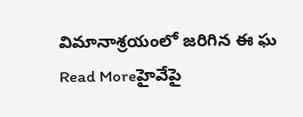విమానాశ్రయంలో జరిగిన ఈ ఘ
Read Moreహైవేపై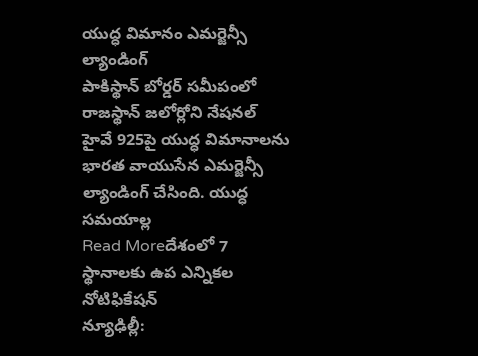యుద్ధ విమానం ఎమర్జెన్సీ ల్యాండింగ్
పాకిస్థాన్ బోర్డర్ సమీపంలో రాజస్థాన్ జలోర్లోని నేషనల్ హైవే 925పై యుద్ధ విమానాలను భారత వాయుసేన ఎమర్జెన్సీ ల్యాండింగ్ చేసింది. యుద్ధ సమయాల్ల
Read Moreదేశంలో 7 స్థానాలకు ఉప ఎన్నికల నోటిఫికేషన్
న్యూఢిల్లీ: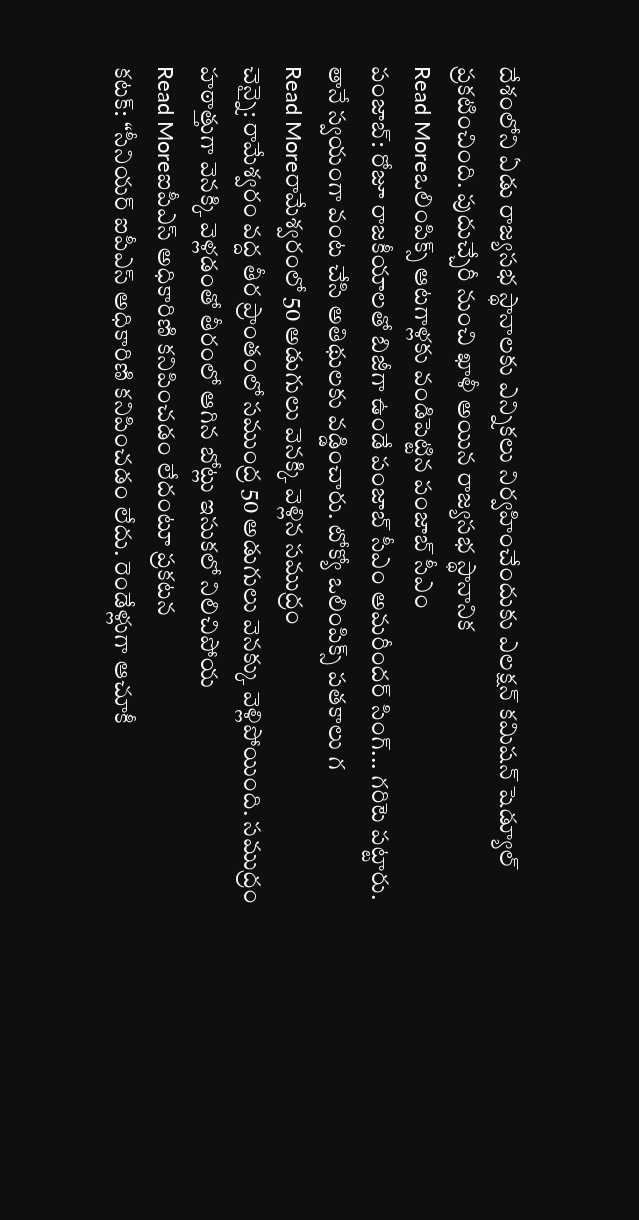దేశంలోని ఏడు రాజ్యసభ స్థానాలకు ఎన్నికలు నిర్వహించేందుకు ఎలక్షన్ కమిషన్ షెడ్యూల్ ప్రకటించింది. పుదుచ్చేరీ నుంచి ఖాళీ అయిన రాజ్యసభ స్థానానిక
Read Moreఒలింపిక్స్ ఆటగాళ్లకు వండిపెట్టిన పంజాబ్ సీఎం
పంజాబ్: రోజూ రాజకీయాలతో బిజీగా ఉండే పంజాబ్ సీఎం అమరీందర్ సింగ్... గరిటె పట్టారు. తానే స్వయంగా వంట చేసి అతిథులకు వడ్డించారు. టోక్యో ఒలింపిక్స్ పతకాలు గ
Read Moreరామేశ్వరంలో 50 అడుగులు వెనక్కి వెళ్లిన సముద్రం
చెన్నై: రామేశ్వరం వద్ద తీర ప్రాంతంలో సముంద్ర 50 అడుగులు వెనక్కు వెళ్లిపోయింది. సముద్రం హఠాత్తుగా వెనక్కి వెళ్లడంతో తీరంలో ఆగిన బోట్లు ఇసుకలో నిలిచిపోయ
Read Moreఐపీఎస్ అధికారిణి కనిపించడం లేదంటూ ప్రకటన
కటక్: ‘‘సీనియర్ ఐపీఎస్ అధికారిణి కనిపించడం లేదు. రెండేళ్లుగా ఆచూకీ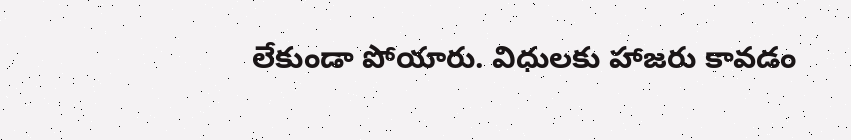లేకుండా పోయారు. విధులకు హాజరు కావడం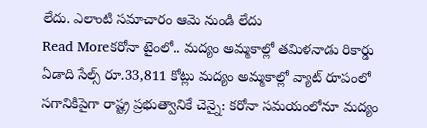లేదు. ఎలాంటి సమాచారం ఆమె నుండి లేదు
Read Moreకరోనా టైంలో.. మద్యం అమ్మకాల్లో తమిళనాడు రికార్డు
ఏడాది సేల్స్ రూ.33,811 కోట్లు మద్యం అమ్మకాల్లో వ్యాట్ రూపంలో సగానికిపైగా రాష్ట్ర ప్రభుత్వానికే చెన్నై: కరోనా సమయంలోనూ మద్యం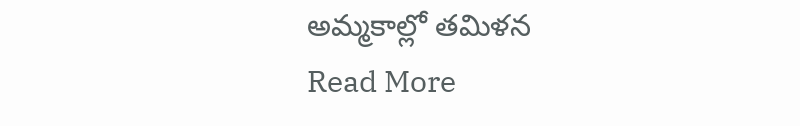అమ్మకాల్లో తమిళన
Read More